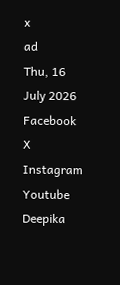x
ad
Thu, 16 July 2026
Facebook X Instagram Youtube
Deepika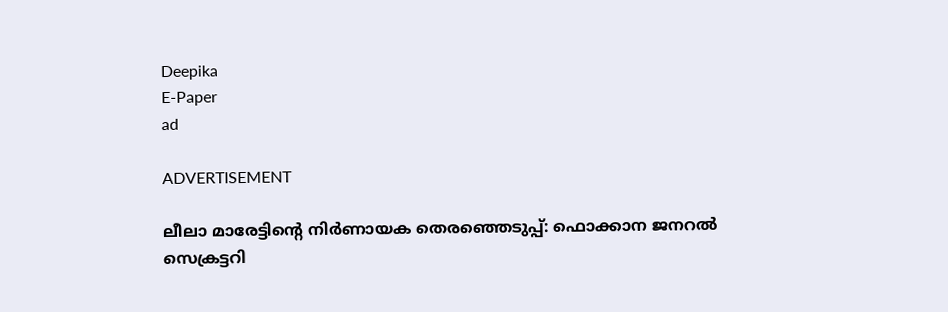Deepika
E-Paper
ad

ADVERTISEMENT

ലീലാ മാരേട്ടിന്‍റെ നിര്‍ണായക തെരഞ്ഞെടുപ്പ്: ഫൊക്കാന ജനറല്‍ സെക്രട്ടറി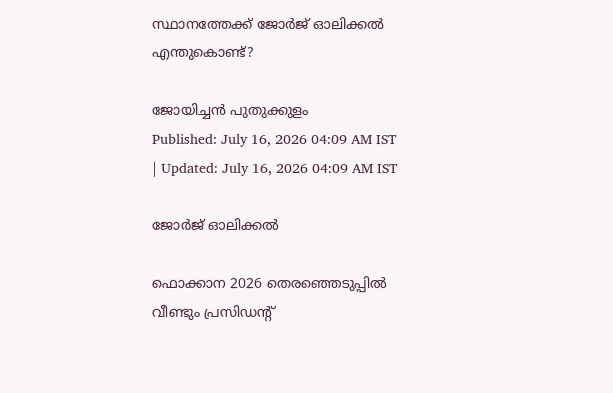സ്ഥാനത്തേക്ക് ജോര്‍ജ് ഓലിക്കല്‍ എന്തുകൊണ്ട്?

ജോയിച്ചൻ പുതുക്കുളം
Published: July 16, 2026 04:09 AM IST | Updated: July 16, 2026 04:09 AM IST

ജോര്‍ജ് ഓലിക്കല്‍

ഫൊക്കാന 2026 തെരഞ്ഞെടുപ്പില്‍ വീണ്ടും പ്രസിഡന്‍റ്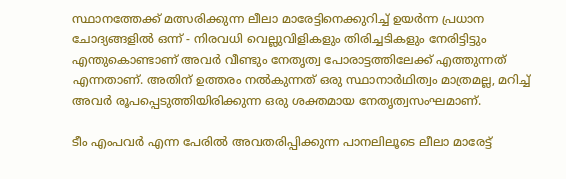സ്ഥാനത്തേക്ക് മത്സരിക്കുന്ന ലീലാ മാരേട്ടിനെക്കുറിച്ച് ഉയര്‍ന്ന പ്രധാന ചോദ്യങ്ങളില്‍ ഒന്ന് - നിരവധി വെല്ലുവിളികളും തിരിച്ചടികളും നേരിട്ടിട്ടും എന്തുകൊണ്ടാണ് അവര്‍ വീണ്ടും നേതൃത്വ പോരാട്ടത്തിലേക്ക് എത്തുന്നത് എന്നതാണ്. അതിന് ഉത്തരം നല്‍കുന്നത് ഒരു സ്ഥാനാര്‍ഥിത്വം മാത്രമല്ല, മറിച്ച് അവര്‍ രൂപപ്പെടുത്തിയിരിക്കുന്ന ഒരു ശക്തമായ നേതൃത്വസംഘമാണ്.

ടീം എംപവര്‍ എന്ന പേരില്‍ അവതരിപ്പിക്കുന്ന പാനലിലൂടെ ലീലാ മാരേട്ട്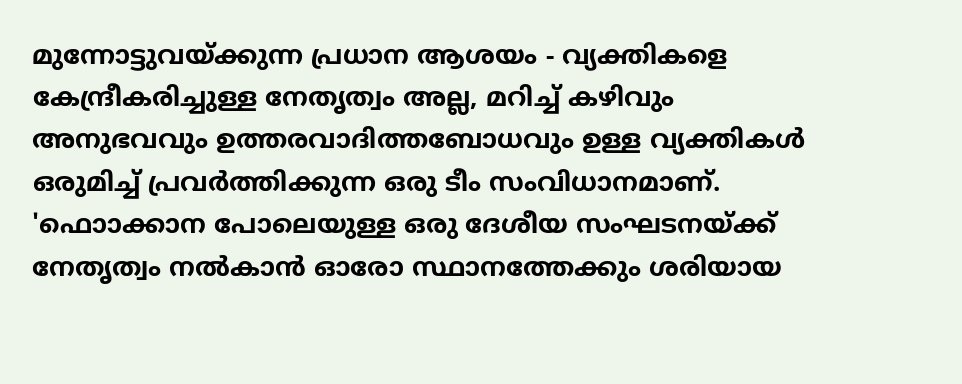മുന്നോട്ടുവയ്ക്കുന്ന പ്രധാന ആശയം - വ്യക്തികളെ കേന്ദ്രീകരിച്ചുള്ള നേതൃത്വം അല്ല, മറിച്ച് കഴിവും അനുഭവവും ഉത്തരവാദിത്തബോധവും ഉള്ള വ്യക്തികള്‍ ഒരുമിച്ച് പ്രവര്‍ത്തിക്കുന്ന ഒരു ടീം സംവിധാനമാണ്. 'ഫൊാക്കാന പോലെയുള്ള ഒരു ദേശീയ സംഘടനയ്ക്ക് നേതൃത്വം നല്‍കാന്‍ ഓരോ സ്ഥാനത്തേക്കും ശരിയായ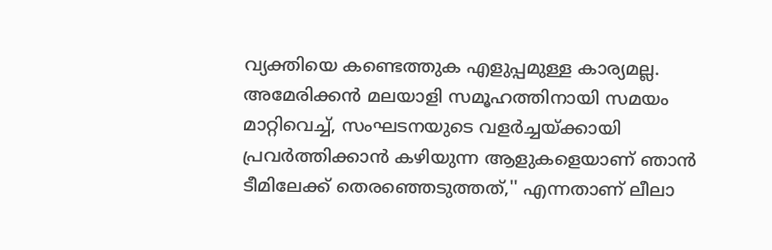വ്യക്തിയെ കണ്ടെത്തുക എളുപ്പമുള്ള കാര്യമല്ല. അമേരിക്കന്‍ മലയാളി സമൂഹത്തിനായി സമയം മാറ്റിവെച്ച്, സംഘടനയുടെ വളര്‍ച്ചയ്ക്കായി പ്രവര്‍ത്തിക്കാന്‍ കഴിയുന്ന ആളുകളെയാണ് ഞാന്‍ ടീമിലേക്ക് തെരഞ്ഞെടുത്തത്,'' എന്നതാണ് ലീലാ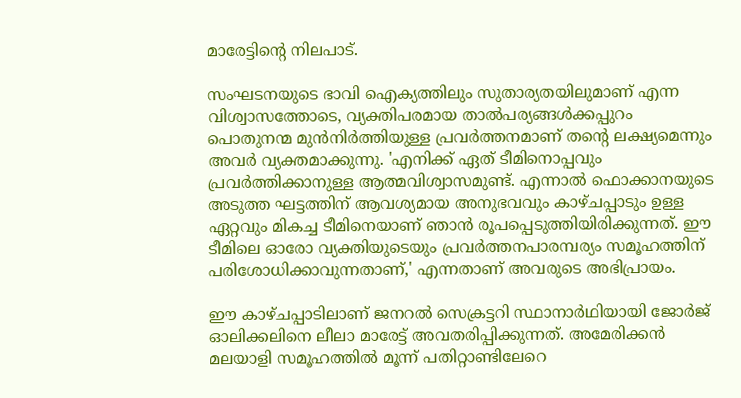മാരേട്ടിന്‍റെ നിലപാട്.

സംഘടനയുടെ ഭാവി ഐക്യത്തിലും സുതാര്യതയിലുമാണ് എന്ന വിശ്വാസത്തോടെ, വ്യക്തിപരമായ താല്‍പര്യങ്ങള്‍ക്കപ്പുറം പൊതുനന്മ മുന്‍നിര്‍ത്തിയുള്ള പ്രവര്‍ത്തനമാണ് തന്റെ ലക്ഷ്യമെന്നും അവര്‍ വ്യക്തമാക്കുന്നു. 'എനിക്ക് ഏത് ടീമിനൊപ്പവും പ്രവര്‍ത്തിക്കാനുള്ള ആത്മവിശ്വാസമുണ്ട്. എന്നാല്‍ ഫൊക്കാനയുടെ അടുത്ത ഘട്ടത്തിന് ആവശ്യമായ അനുഭവവും കാഴ്ചപ്പാടും ഉള്ള ഏറ്റവും മികച്ച ടീമിനെയാണ് ഞാന്‍ രൂപപ്പെടുത്തിയിരിക്കുന്നത്. ഈ ടീമിലെ ഓരോ വ്യക്തിയുടെയും പ്രവര്‍ത്തനപാരമ്പര്യം സമൂഹത്തിന് പരിശോധിക്കാവുന്നതാണ്,' എന്നതാണ് അവരുടെ അഭിപ്രായം.

ഈ കാഴ്ചപ്പാടിലാണ് ജനറല്‍ സെക്രട്ടറി സ്ഥാനാര്‍ഥിയായി ജോര്‍ജ് ഓലിക്കലിനെ ലീലാ മാരേട്ട് അവതരിപ്പിക്കുന്നത്. അമേരിക്കന്‍ മലയാളി സമൂഹത്തില്‍ മൂന്ന് പതിറ്റാണ്ടിലേറെ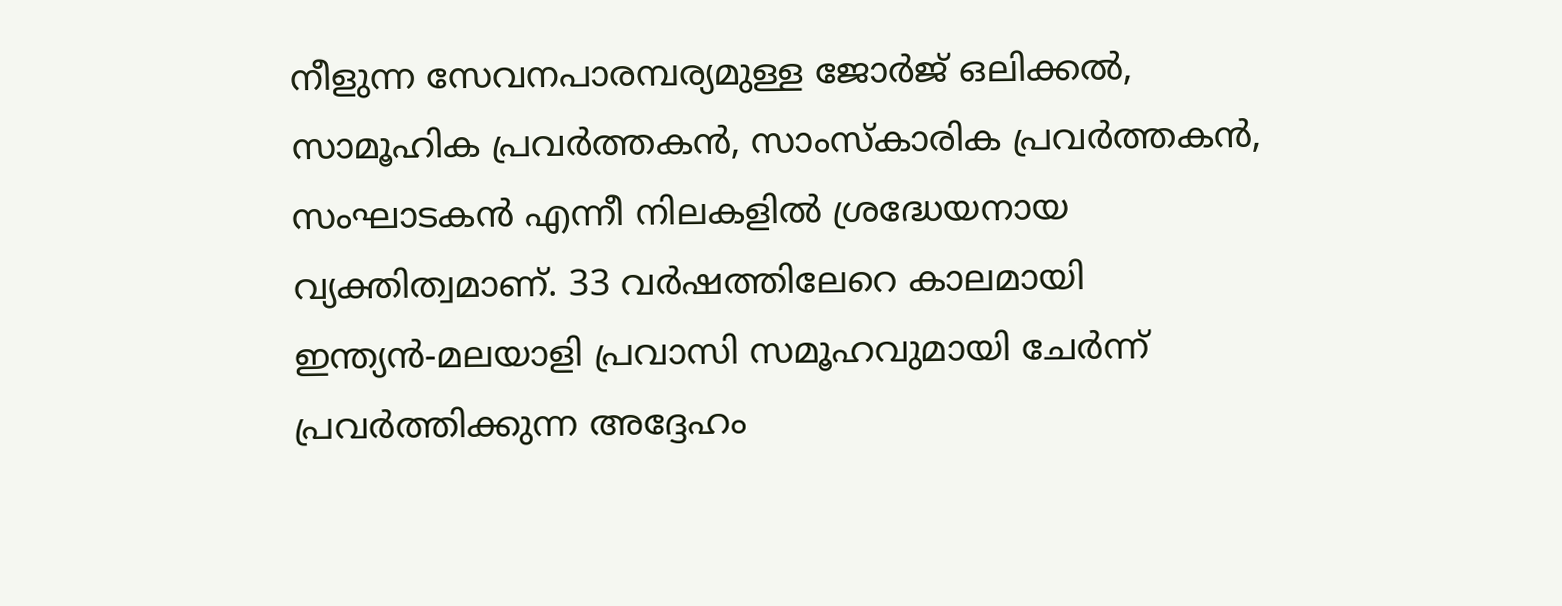നീളുന്ന സേവനപാരമ്പര്യമുള്ള ജോര്‍ജ് ഒലിക്കല്‍, സാമൂഹിക പ്രവര്‍ത്തകന്‍, സാംസ്‌കാരിക പ്രവര്‍ത്തകന്‍, സംഘാടകന്‍ എന്നീ നിലകളില്‍ ശ്രദ്ധേയനായ വ്യക്തിത്വമാണ്. 33 വര്‍ഷത്തിലേറെ കാലമായി ഇന്ത്യന്‍-മലയാളി പ്രവാസി സമൂഹവുമായി ചേര്‍ന്ന് പ്രവര്‍ത്തിക്കുന്ന അദ്ദേഹം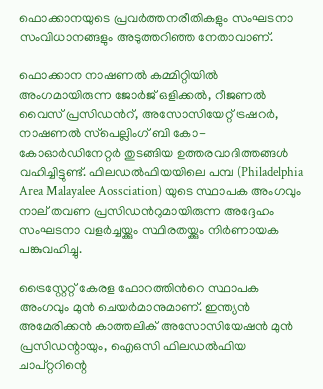ഫൊക്കാനയുടെ പ്രവര്‍ത്തനരീതികളും സംഘടനാ സംവിധാനങ്ങളും അടുത്തറിഞ്ഞ നേതാവാണ്.

ഫൊക്കാന നാഷണല്‍ കമ്മിറ്റിയില്‍ അംഗമായിരുന്ന ജോര്‍ജ് ഒളിക്കല്‍, റീജണല്‍ വൈസ് പ്രസിഡന്‍റ്, അസോസിയേറ്റ് ട്രഷറര്‍, നാഷണല്‍ സ്‌പെല്ലിംഗ് ബി കോ-കോഓര്‍ഡിനേറ്റര്‍ തുടങ്ങിയ ഉത്തരവാദിത്തങ്ങള്‍ വഹിച്ചിട്ടുണ്ട്. ഫിലഡല്‍ഫിയയിലെ പമ്പ (Philadelphia Area Malayalee Aossciation) യുടെ സ്ഥാപക അംഗവും നാല് തവണ പ്രസിഡന്‍റുമായിരുന്ന അദ്ദേഹം സംഘടനാ വളര്‍ച്ചയ്ക്കും സ്ഥിരതയ്ക്കും നിര്‍ണായക പങ്കുവഹിച്ചു.

ട്രൈസ്റ്റേറ്റ് കേരള ഫോറത്തിന്‍റെ സ്ഥാപക അംഗവും മുന്‍ ചെയര്‍മാനുമാണ്. ഇന്ത്യന്‍ അമേരിക്കന്‍ കാത്തലിക് അസോസിയേഷന്‍ മുന്‍ പ്രസിഡന്റായും, ഐഒസി ഫിലഡല്‍ഫിയ ചാപ്റ്ററിന്റെ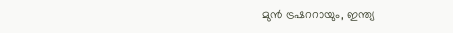മുന്‍ ട്രഷററായും, ഇന്ത്യ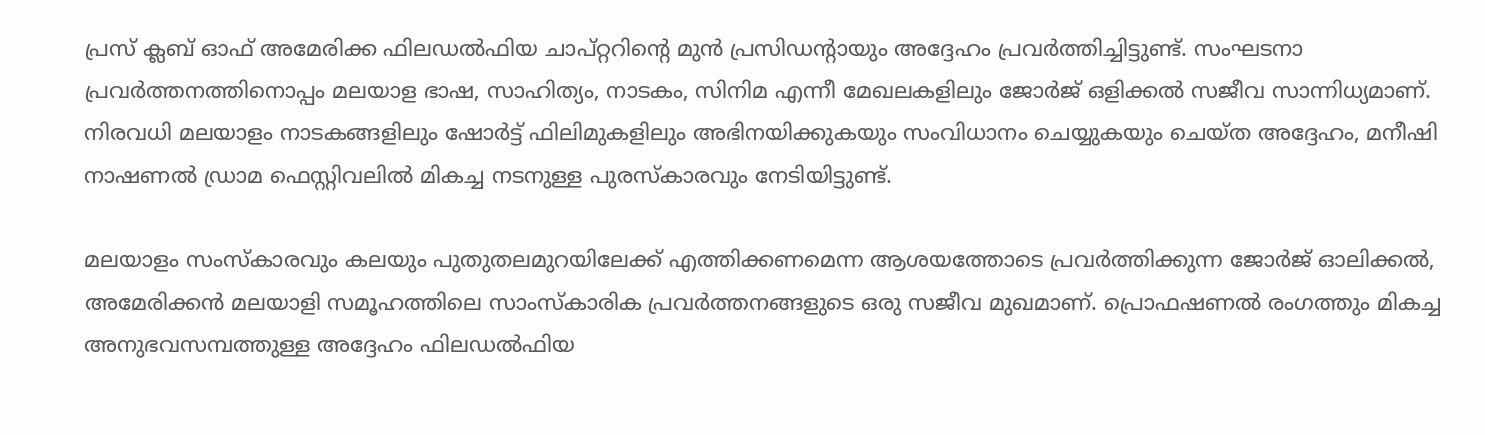പ്രസ് ക്ലബ് ഓഫ് അമേരിക്ക ഫിലഡല്‍ഫിയ ചാപ്റ്ററിന്റെ മുന്‍ പ്രസിഡന്റായും അദ്ദേഹം പ്രവര്‍ത്തിച്ചിട്ടുണ്ട്. സംഘടനാ പ്രവര്‍ത്തനത്തിനൊപ്പം മലയാള ഭാഷ, സാഹിത്യം, നാടകം, സിനിമ എന്നീ മേഖലകളിലും ജോര്‍ജ് ഒളിക്കല്‍ സജീവ സാന്നിധ്യമാണ്. നിരവധി മലയാളം നാടകങ്ങളിലും ഷോര്‍ട്ട് ഫിലിമുകളിലും അഭിനയിക്കുകയും സംവിധാനം ചെയ്യുകയും ചെയ്ത അദ്ദേഹം, മനീഷി നാഷണല്‍ ഡ്രാമ ഫെസ്റ്റിവലില്‍ മികച്ച നടനുള്ള പുരസ്‌കാരവും നേടിയിട്ടുണ്ട്.

മലയാളം സംസ്‌കാരവും കലയും പുതുതലമുറയിലേക്ക് എത്തിക്കണമെന്ന ആശയത്തോടെ പ്രവര്‍ത്തിക്കുന്ന ജോര്‍ജ് ഓലിക്കല്‍, അമേരിക്കന്‍ മലയാളി സമൂഹത്തിലെ സാംസ്‌കാരിക പ്രവര്‍ത്തനങ്ങളുടെ ഒരു സജീവ മുഖമാണ്. പ്രൊഫഷണല്‍ രംഗത്തും മികച്ച അനുഭവസമ്പത്തുള്ള അദ്ദേഹം ഫിലഡല്‍ഫിയ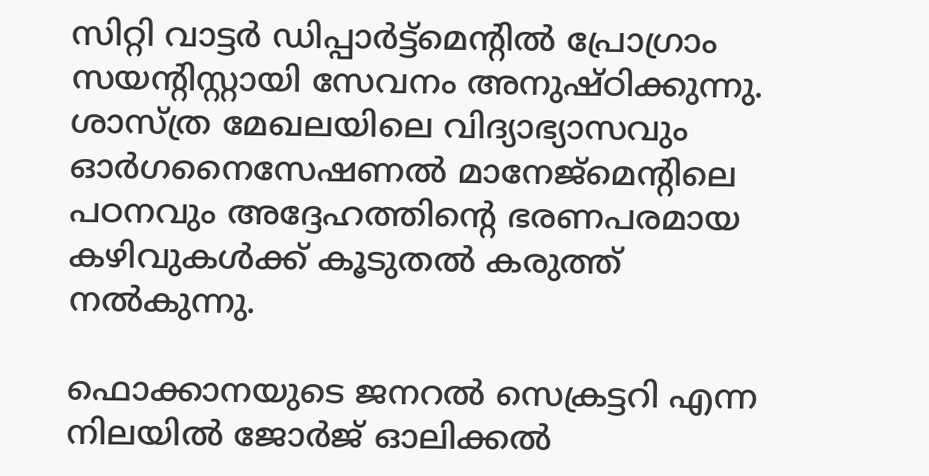സിറ്റി വാട്ടര്‍ ഡിപ്പാര്‍ട്ട്‌മെന്റില്‍ പ്രോഗ്രാം സയന്റിസ്റ്റായി സേവനം അനുഷ്ഠിക്കുന്നു. ശാസ്ത്ര മേഖലയിലെ വിദ്യാഭ്യാസവും ഓര്‍ഗനൈസേഷണല്‍ മാനേജ്‌മെന്റിലെ പഠനവും അദ്ദേഹത്തിന്‍റെ ഭരണപരമായ കഴിവുകള്‍ക്ക് കൂടുതല്‍ കരുത്ത് നല്‍കുന്നു.

ഫൊക്കാനയുടെ ജനറല്‍ സെക്രട്ടറി എന്ന നിലയില്‍ ജോര്‍ജ് ഓലിക്കല്‍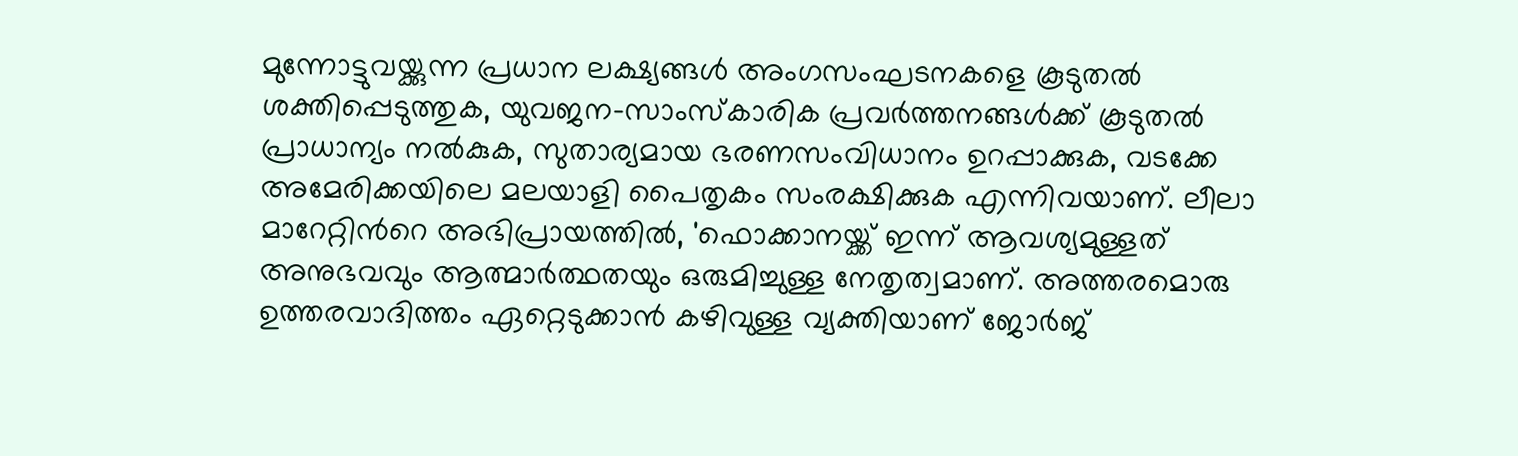മുന്നോട്ടുവയ്ക്കുന്ന പ്രധാന ലക്ഷ്യങ്ങള്‍ അംഗസംഘടനകളെ കൂടുതല്‍ ശക്തിപ്പെടുത്തുക, യുവജന-സാംസ്‌കാരിക പ്രവര്‍ത്തനങ്ങള്‍ക്ക് കൂടുതല്‍ പ്രാധാന്യം നല്‍കുക, സുതാര്യമായ ഭരണസംവിധാനം ഉറപ്പാക്കുക, വടക്കേ അമേരിക്കയിലെ മലയാളി പൈതൃകം സംരക്ഷിക്കുക എന്നിവയാണ്. ലീലാ മാറേറ്റിന്‍റെ അഭിപ്രായത്തില്‍, 'ഫൊക്കാനയ്ക്ക് ഇന്ന് ആവശ്യമുള്ളത് അനുഭവവും ആത്മാര്‍ത്ഥതയും ഒരുമിച്ചുള്ള നേതൃത്വമാണ്. അത്തരമൊരു ഉത്തരവാദിത്തം ഏറ്റെടുക്കാന്‍ കഴിവുള്ള വ്യക്തിയാണ് ജോര്‍ജ്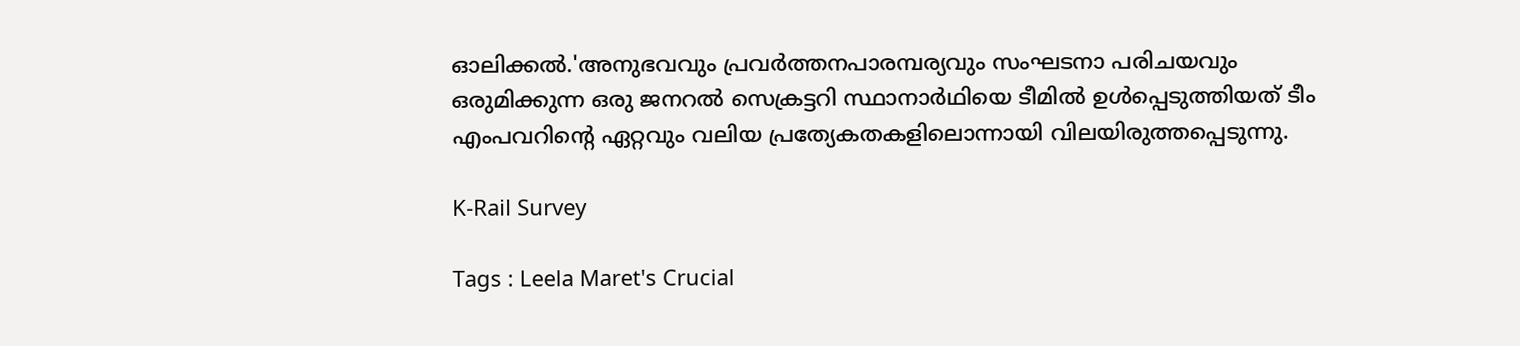ഓലിക്കല്‍.'അനുഭവവും പ്രവര്‍ത്തനപാരമ്പര്യവും സംഘടനാ പരിചയവും ഒരുമിക്കുന്ന ഒരു ജനറല്‍ സെക്രട്ടറി സ്ഥാനാര്‍ഥിയെ ടീമില്‍ ഉള്‍പ്പെടുത്തിയത് ടീം എംപവറിന്റെ ഏറ്റവും വലിയ പ്രത്യേകതകളിലൊന്നായി വിലയിരുത്തപ്പെടുന്നു.

K-Rail Survey

Tags : Leela Maret's Crucial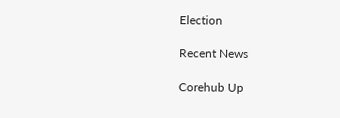Election

Recent News

Corehub Up